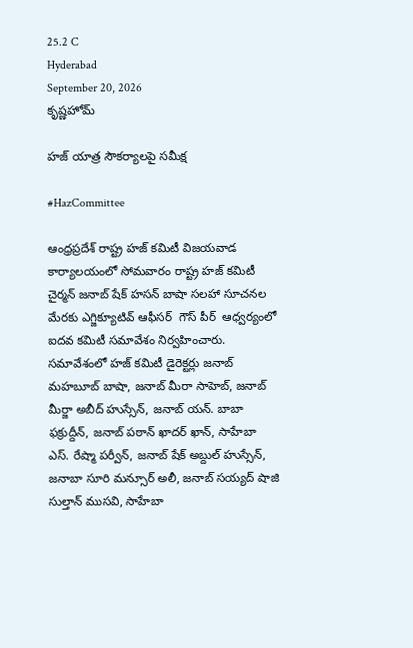25.2 C
Hyderabad
September 20, 2026
కృష్ణహోమ్

హజ్ యాత్ర సౌకర్యాలపై సమీక్ష

#HazCommittee

ఆంధ్రప్రదేశ్ రాష్ట్ర హజ్ కమిటీ విజయవాడ కార్యాలయంలో సోమవారం రాష్ట్ర హజ్ కమిటీ చైర్మన్ జనాబ్ షేక్ హసన్ బాషా సలహా సూచనల మేరకు ఎగ్జిక్యూటివ్ ఆఫీసర్  గౌస్ పీర్  ఆధ్వర్యంలో ఐదవ కమిటీ సమావేశం నిర్వహించారు. సమావేశంలో హజ్ కమిటీ డైరెక్టర్లు జనాబ్ మహబూబ్ బాషా, జనాబ్ మీరా సాహెబ్, జనాబ్ మీర్జా అబీద్ హుస్సేన్, జనాబ్ యన్. బాబా ఫక్రుద్దీన్, జనాబ్ పఠాన్ ఖాదర్ ఖాన్, సాహేబా ఎస్. రేష్మా పర్వీన్, జనాబ్ షేక్ అబ్దుల్ హుస్సేన్, జనాబా సూరి మన్సూర్ అలీ, జనాబ్ సయ్యద్ షాజి సుల్తాన్ ముసవి, సాహేబా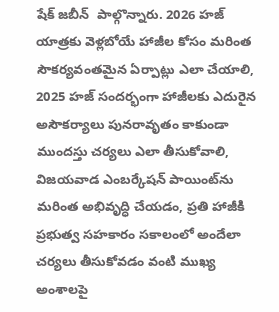షేక్ జబీన్  పాల్గొన్నారు. 2026 హజ్ యాత్రకు వెళ్లబోయే హాజీల కోసం మరింత సౌకర్యవంతమైన ఏర్పాట్లు ఎలా చేయాలి, 2025 హజ్ సందర్భంగా హాజీలకు ఎదురైన అసౌకర్యాలు పునరావృతం కాకుండా ముందస్తు చర్యలు ఎలా తీసుకోవాలి, విజయవాడ ఎంబర్కేషన్ పాయింట్‌ను మరింత అభివృద్ధి చేయడం, ప్రతి హాజీకి ప్రభుత్వ సహకారం సకాలంలో అందేలా చర్యలు తీసుకోవడం వంటి ముఖ్య అంశాలపై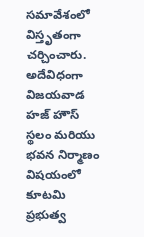సమావేశంలో విస్తృతంగా చర్చించారు. అదేవిధంగా విజయవాడ హజ్ హౌస్ స్థలం మరియు భవన నిర్మాణం విషయంలో కూటమి ప్రభుత్వ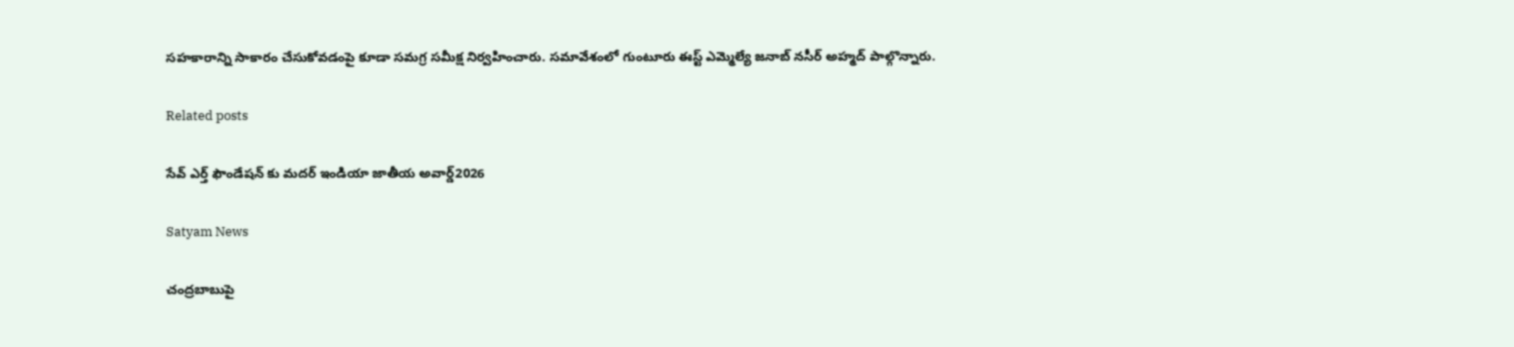సహకారాన్ని సాకారం చేసుకోవడంపై కూడా సమగ్ర సమీక్ష నిర్వహించారు. సమావేశంలో గుంటూరు ఈస్ట్ ఎమ్మెల్యే జనాబ్ నసీర్ అహ్మద్ పాల్గొన్నారు.

Related posts

సేవ్ ఎర్త్ ఫౌండేషన్ కు మదర్ ఇండియా జాతీయ అవార్డ్2026

Satyam News

చంద్రబాబుపై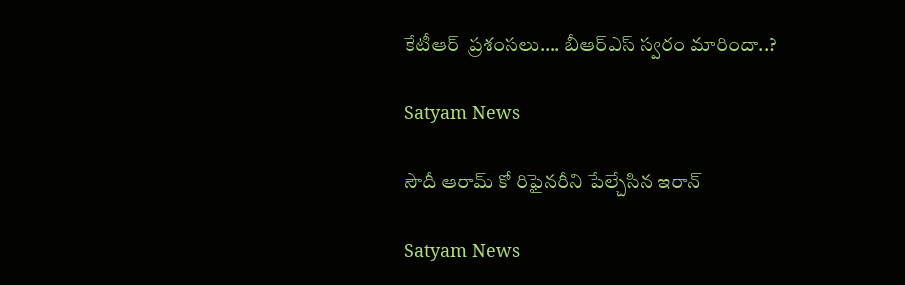కేటీఆర్‌  ప్రశంసలు…. బీఆర్‌ఎస్‌ స్వరం మారిందా..?

Satyam News

సౌదీ ఆరామ్ కో రిఫైనరీని పేల్చేసిన ఇరాన్

Satyam News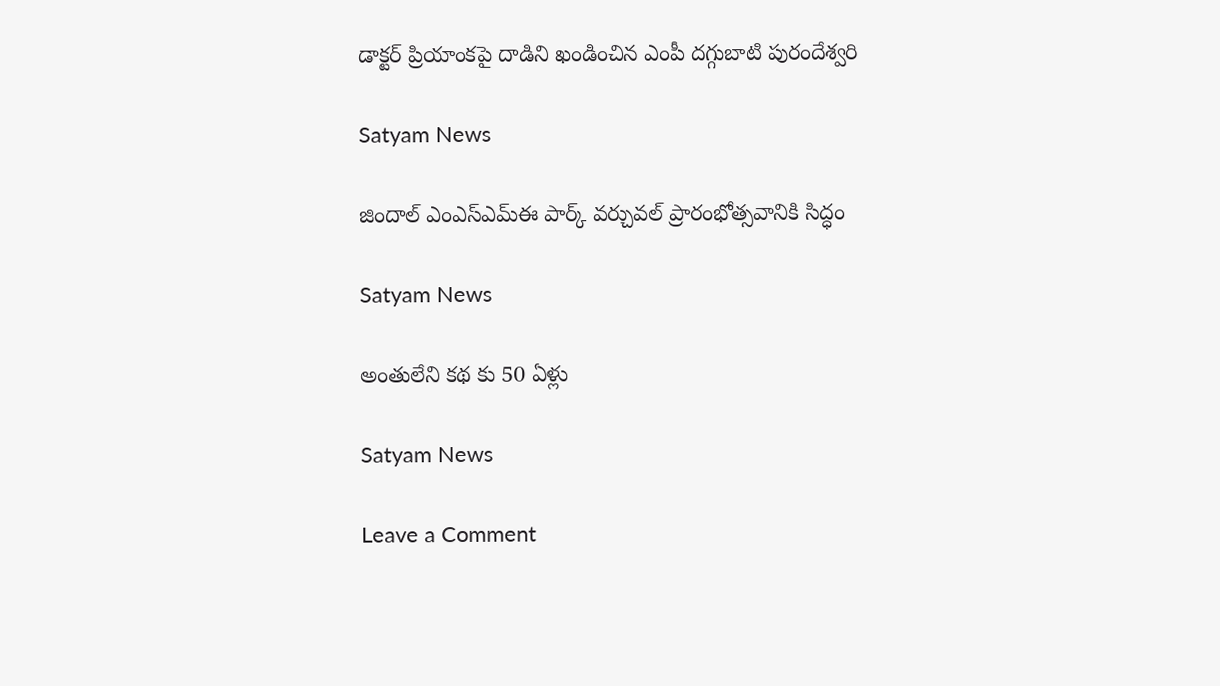డాక్టర్ ప్రియాంకపై దాడిని ఖండించిన ఎంపీ దగ్గుబాటి పురందేశ్వరి

Satyam News

జిందాల్ ఎంఎస్ఎమ్ఈ పార్క్ వర్చువల్ ప్రారంభోత్సవానికి సిద్ధం

Satyam News

అంతులేని కథ కు 50 ఏళ్లు

Satyam News

Leave a Comment